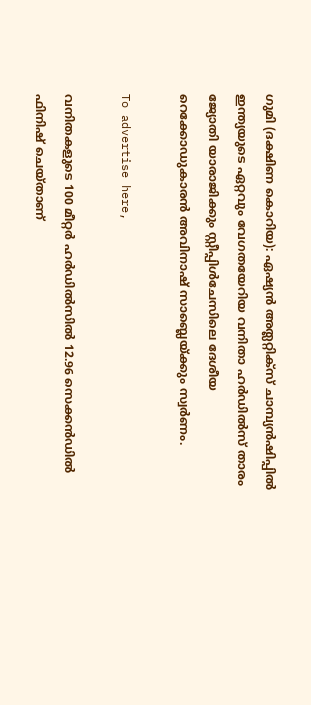ഗുമി (ദക്ഷിണ കൊറിയ): ഏഷ്യന്‍ അത്ലറ്റിക്‌സ് ചാമ്പ്യന്‍ഷിപ്പില്‍ ഇന്ത്യയുടെ ഏറ്റവും വേഗതയേറിയ വനിതാ ഹര്‍ഡില്‍സ് താരം ജ്യോതി യാരാജിക്കും സ്റ്റീപ്പിള്‍ചേസിലെ ദേശീയ റെക്കോഡുകാരന്‍ അവിനാഷ് സാബ്ലെയ്ക്കും സ്വര്‍ണം.

To advertise here,

വനിതകളുടെ 100 മീറ്റര്‍ ഹര്‍ഡില്‍സില്‍ 12.96 സെക്കന്‍ഡില്‍ ഫിനിഷ് ചെയ്താണ്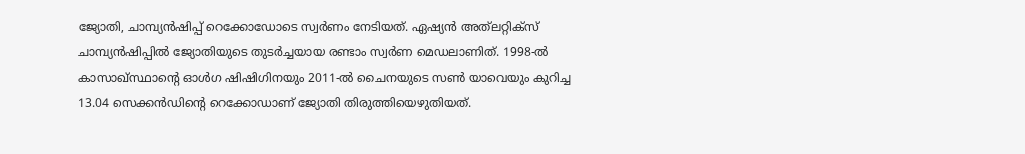ജ്യോതി, ചാമ്പ്യന്‍ഷിപ്പ് റെക്കോഡോടെ സ്വര്‍ണം നേടിയത്. ഏഷ്യന്‍ അത്‌ലറ്റിക്‌സ് ചാമ്പ്യന്‍ഷിപ്പില്‍ ജ്യോതിയുടെ തുടര്‍ച്ചയായ രണ്ടാം സ്വര്‍ണ മെഡലാണിത്. 1998-ല്‍ കാസാഖ്സ്ഥാന്റെ ഓള്‍ഗ ഷിഷിഗിനയും 2011-ല്‍ ചൈനയുടെ സണ്‍ യാവെയും കുറിച്ച 13.04 സെക്കന്‍ഡിന്റെ റെക്കോഡാണ് ജ്യോതി തിരുത്തിയെഴുതിയത്.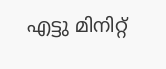എട്ടു മിനിറ്റ്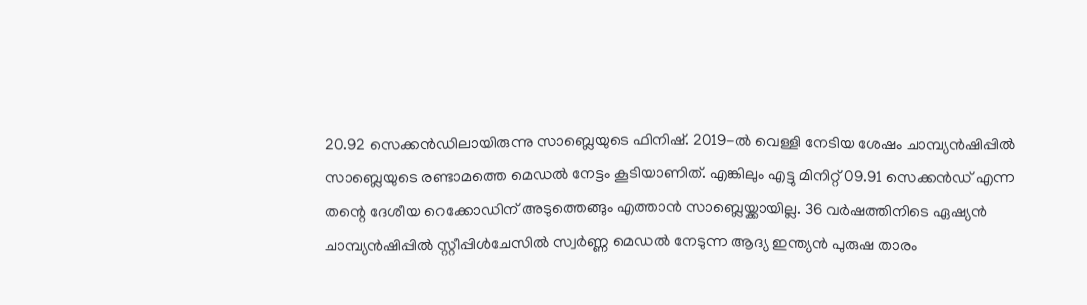20.92 സെക്കന്‍ഡിലായിരുന്നു സാബ്ലെയുടെ ഫിനിഷ്. 2019-ല്‍ വെള്ളി നേടിയ ശേഷം ചാമ്പ്യന്‍ഷിപ്പില്‍ സാബ്ലെയുടെ രണ്ടാമത്തെ മെഡല്‍ നേട്ടം കൂടിയാണിത്. എങ്കിലും എട്ടു മിനിറ്റ് 09.91 സെക്കന്‍ഡ് എന്ന തന്റെ ദേശീയ റെക്കോഡിന് അടുത്തെങ്ങും എത്താന്‍ സാബ്ലെയ്ക്കായില്ല. 36 വര്‍ഷത്തിനിടെ ഏഷ്യന്‍ ചാമ്പ്യന്‍ഷിപ്പില്‍ സ്റ്റീപ്പിള്‍ചേസില്‍ സ്വര്‍ണ്ണ മെഡല്‍ നേടുന്ന ആദ്യ ഇന്ത്യന്‍ പുരുഷ താരം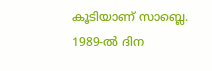കൂടിയാണ് സാബ്ലെ. 1989-ല്‍ ദിന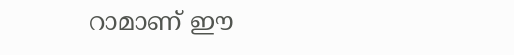റാമാണ് ഈ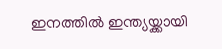ഇനത്തില്‍ ഇന്ത്യയ്ക്കായി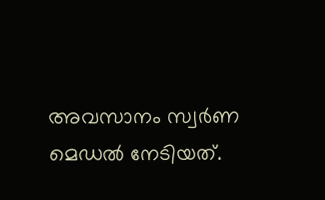അവസാനം സ്വര്‍ണ മെഡല്‍ നേടിയത്.